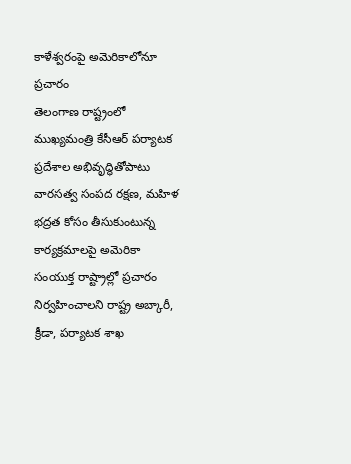కాళేశ్వరంపై అమెరికాలోనూ ప్రచారం
తెలంగాణ రాష్ట్రంలో ముఖ్యమంత్రి కేసీఆర్ పర్యాటక ప్రదేశాల అభివృద్ధితోపాటు వారసత్వ సంపద రక్షణ, మహిళ భద్రత కోసం తీసుకుంటున్న కార్యక్రమాలపై అమెరికా సంయుక్త రాష్ట్రాల్లో ప్రచారం నిర్వహించాలని రాష్ట్ర అబ్కారీ, క్రీడా, పర్యాటక శాఖ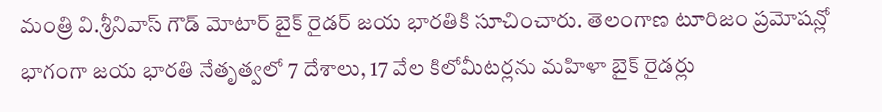మంత్రి వి.శ్రీనివాస్ గౌడ్ మోటార్ బైక్ రైడర్ జయ భారతికి సూచించారు. తెలంగాణ టూరిజం ప్రమోషన్లో భాగంగా జయ భారతి నేతృత్వలో 7 దేశాలు, 17 వేల కిలోమీటర్లను మహిళా బైక్ రైడర్లు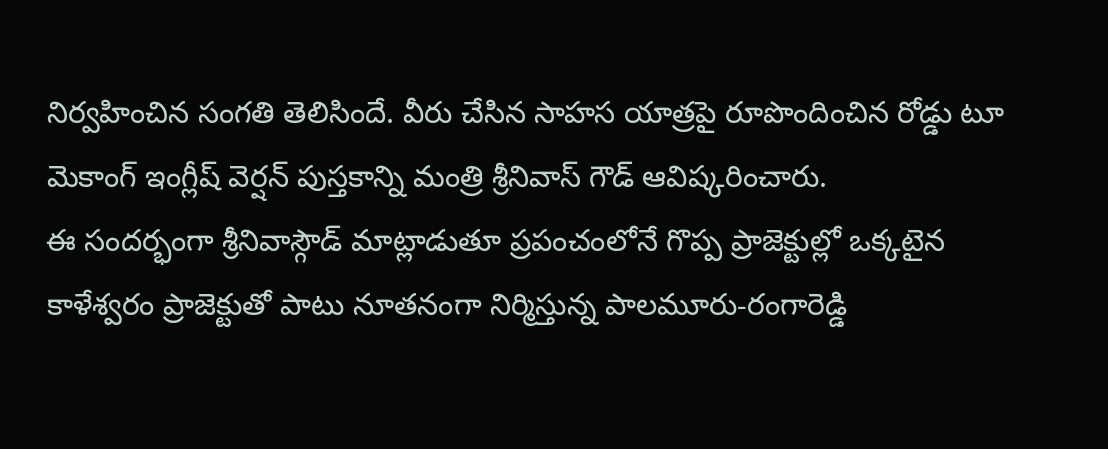నిర్వహించిన సంగతి తెలిసిందే. వీరు చేసిన సాహస యాత్రపై రూపొందించిన రోడ్డు టూ మెకాంగ్ ఇంగ్లీష్ వెర్షన్ పుస్తకాన్ని మంత్రి శ్రీనివాస్ గౌడ్ ఆవిష్కరించారు.
ఈ సందర్భంగా శ్రీనివాస్గౌడ్ మాట్లాడుతూ ప్రపంచంలోనే గొప్ప ప్రాజెక్టుల్లో ఒక్కటైన కాళేశ్వరం ప్రాజెక్టుతో పాటు నూతనంగా నిర్మిస్తున్న పాలమూరు-రంగారెడ్డి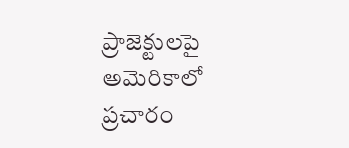ప్రాజెక్టులపై అమెరికాలో ప్రచారం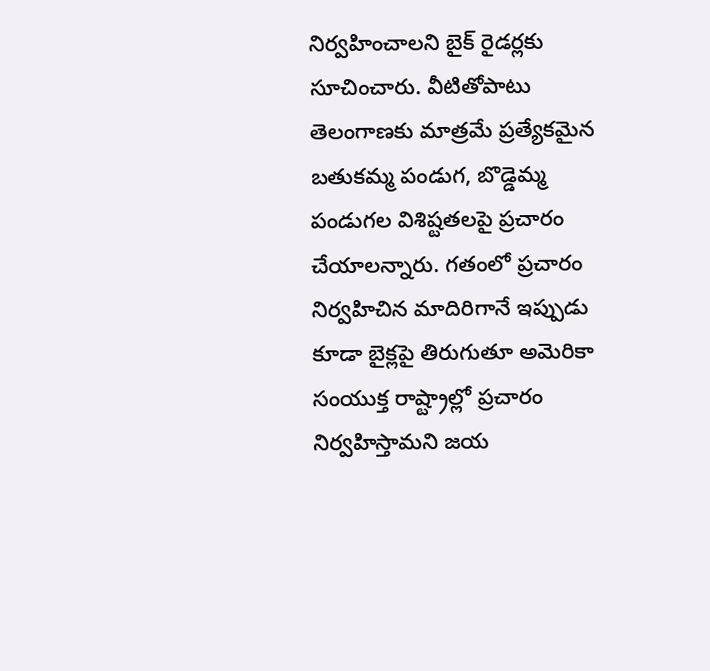నిర్వహించాలని బైక్ రైడర్లకు సూచించారు. వీటితోపాటు తెలంగాణకు మాత్రమే ప్రత్యేకమైన బతుకమ్మ పండుగ, బొడ్డెమ్మ పండుగల విశిష్టతలపై ప్రచారం చేయాలన్నారు. గతంలో ప్రచారం నిర్వహిచిన మాదిరిగానే ఇప్పుడు కూడా బైక్లపై తిరుగుతూ అమెరికా సంయుక్త రాష్ట్రాల్లో ప్రచారం నిర్వహిస్తామని జయ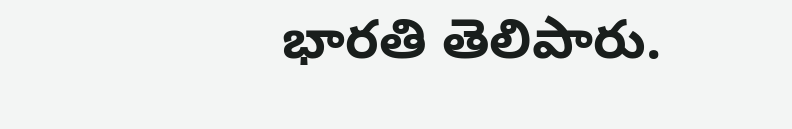భారతి తెలిపారు.